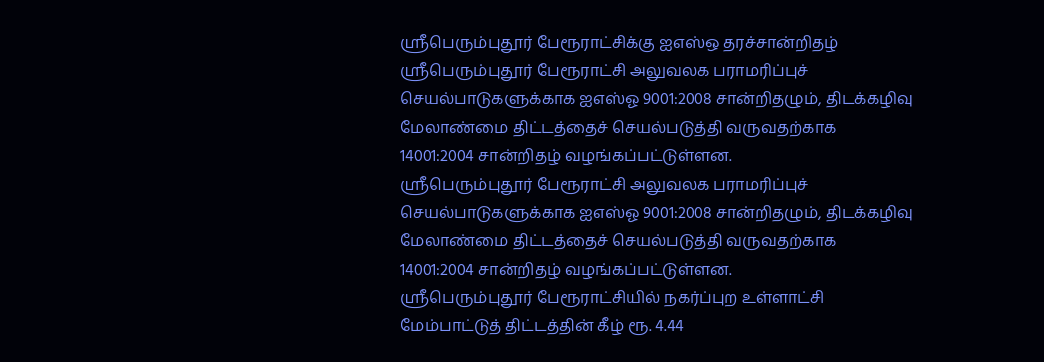ஸ்ரீபெரும்புதூர் பேரூராட்சிக்கு ஐஎஸ்ஒ தரச்சான்றிதழ்
ஸ்ரீபெரும்புதூர் பேரூராட்சி அலுவலக பராமரிப்புச் செயல்பாடுகளுக்காக ஐஎஸ்ஓ 9001:2008 சான்றிதழும், திடக்கழிவு மேலாண்மை திட்டத்தைச் செயல்படுத்தி வருவதற்காக 14001:2004 சான்றிதழ் வழங்கப்பட்டுள்ளன.
ஸ்ரீபெரும்புதூர் பேரூராட்சி அலுவலக பராமரிப்புச் செயல்பாடுகளுக்காக ஐஎஸ்ஓ 9001:2008 சான்றிதழும், திடக்கழிவு மேலாண்மை திட்டத்தைச் செயல்படுத்தி வருவதற்காக 14001:2004 சான்றிதழ் வழங்கப்பட்டுள்ளன.
ஸ்ரீபெரும்புதூர் பேரூராட்சியில் நகர்ப்புற உள்ளாட்சி மேம்பாட்டுத் திட்டத்தின் கீழ் ரூ. 4.44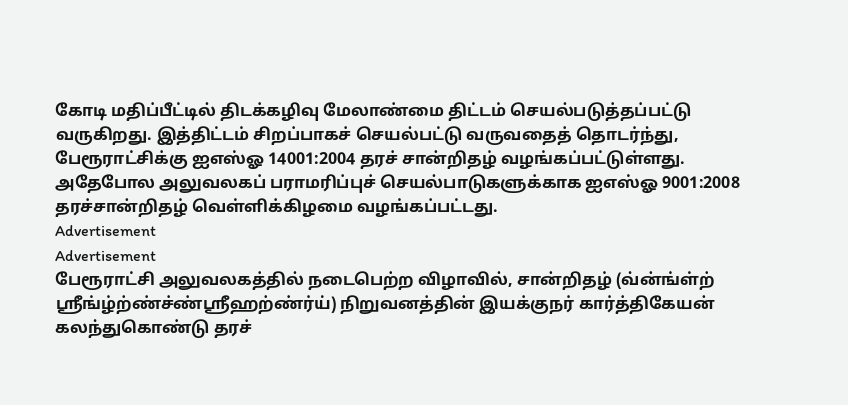கோடி மதிப்பீட்டில் திடக்கழிவு மேலாண்மை திட்டம் செயல்படுத்தப்பட்டு வருகிறது. இத்திட்டம் சிறப்பாகச் செயல்பட்டு வருவதைத் தொடர்ந்து, பேரூராட்சிக்கு ஐஎஸ்ஓ 14001:2004 தரச் சான்றிதழ் வழங்கப்பட்டுள்ளது.
அதேபோல அலுவலகப் பராமரிப்புச் செயல்பாடுகளுக்காக ஐஎஸ்ஓ 9001:2008 தரச்சான்றிதழ் வெள்ளிக்கிழமை வழங்கப்பட்டது.
Advertisement
Advertisement
பேரூராட்சி அலுவலகத்தில் நடைபெற்ற விழாவில், சான்றிதழ் (வ்ன்ங்ள்ற் ஸ்ரீங்ழ்ற்ண்ச்ண்ஸ்ரீஹற்ண்ர்ய்) நிறுவனத்தின் இயக்குநர் கார்த்திகேயன் கலந்துகொண்டு தரச்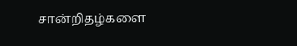சான்றிதழ்களை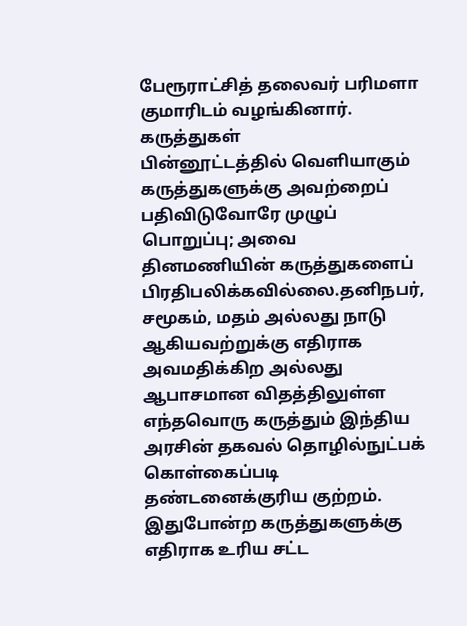பேரூராட்சித் தலைவர் பரிமளா குமாரிடம் வழங்கினார்.
கருத்துகள்
பின்னூட்டத்தில் வெளியாகும் கருத்துகளுக்கு அவற்றைப் பதிவிடுவோரே முழுப் பொறுப்பு; அவை தினமணியின் கருத்துகளைப் பிரதிபலிக்கவில்லை.தனிநபர், சமூகம், மதம் அல்லது நாடு ஆகியவற்றுக்கு எதிராக அவமதிக்கிற அல்லது ஆபாசமான விதத்திலுள்ள எந்தவொரு கருத்தும் இந்திய அரசின் தகவல் தொழில்நுட்பக் கொள்கைப்படி தண்டனைக்குரிய குற்றம். இதுபோன்ற கருத்துகளுக்கு எதிராக உரிய சட்ட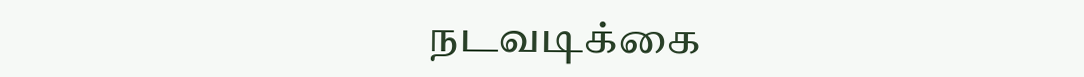நடவடிக்கை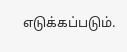எடுக்கப்படும்.